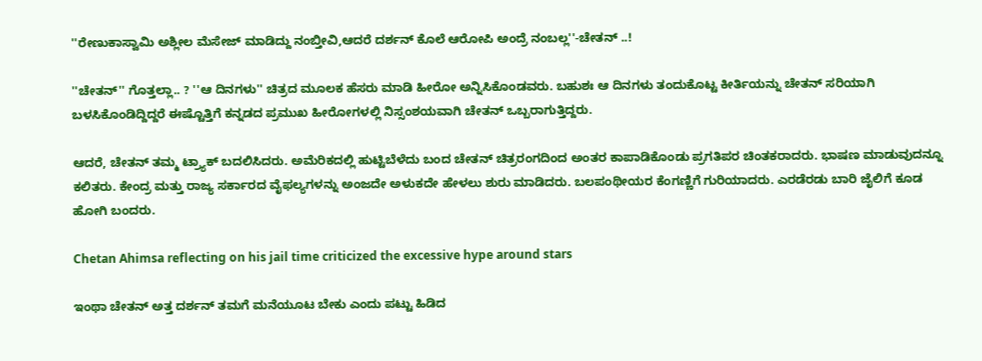''ರೇಣುಕಾಸ್ವಾಮಿ ಅಶ್ಲೀಲ ಮೆಸೇಜ್ ಮಾಡಿದ್ದು ನಂಬ್ತೀವಿ,ಆದರೆ ದರ್ಶನ್ ಕೊಲೆ ಆರೋಪಿ ಅಂದ್ರೆ ನಂಬಲ್ಲ''-ಚೇತನ್ ..!

''ಚೇತನ್‌'' ಗೊತ್ತಲ್ಲಾ.. ? ''ಆ ದಿನಗಳು'' ಚಿತ್ರದ ಮೂಲಕ ಹೆಸರು ಮಾಡಿ ಹೀರೋ ಅನ್ನಿಸಿಕೊಂಡವರು. ಬಹುಶಃ ಆ ದಿನಗಳು ತಂದುಕೊಟ್ಟ ಕೀರ್ತಿಯನ್ನು ಚೇತನ್ ಸರಿಯಾಗಿ ಬಳಸಿಕೊಂಡಿದ್ದಿದ್ದರೆ ಈಷ್ಟೊತ್ತಿಗೆ ಕನ್ನಡದ ಪ್ರಮುಖ ಹೀರೋಗಳಲ್ಲಿ ನಿಸ್ಸಂಶಯವಾಗಿ ಚೇತನ್ ಒಬ್ಬರಾಗುತ್ತಿದ್ದರು.

ಆದರೆ, ಚೇತನ್ ತಮ್ಮ ಟ್ರ್ಯಾಕ್ ಬದಲಿಸಿದರು. ಅಮೆರಿಕದಲ್ಲಿ ಹುಟ್ಟಿಬೆಳೆದು ಬಂದ ಚೇತನ್‌ ಚಿತ್ರರಂಗದಿಂದ ಅಂತರ ಕಾಪಾಡಿಕೊಂಡು ಪ್ರಗತಿಪರ ಚಿಂತಕರಾದರು. ಭಾಷಣ ಮಾಡುವುದನ್ನೂ ಕಲಿತರು. ಕೇಂದ್ರ ಮತ್ತು ರಾಜ್ಯ ಸರ್ಕಾರದ ವೈಫಲ್ಯಗಳನ್ನು ಅಂಜದೇ ಅಳುಕದೇ ಹೇಳಲು ಶುರು ಮಾಡಿದರು. ಬಲಪಂಥೀಯರ ಕೆಂಗಣ್ಣಿಗೆ ಗುರಿಯಾದರು. ಎರಡೆರಡು ಬಾರಿ ಜೈಲಿಗೆ ಕೂಡ ಹೋಗಿ ಬಂದರು.

Chetan Ahimsa reflecting on his jail time criticized the excessive hype around stars

ಇಂಥಾ ಚೇತನ್ ಅತ್ತ ದರ್ಶನ್ ತಮಗೆ ಮನೆಯೂಟ ಬೇಕು ಎಂದು ಪಟ್ಟು ಹಿಡಿದ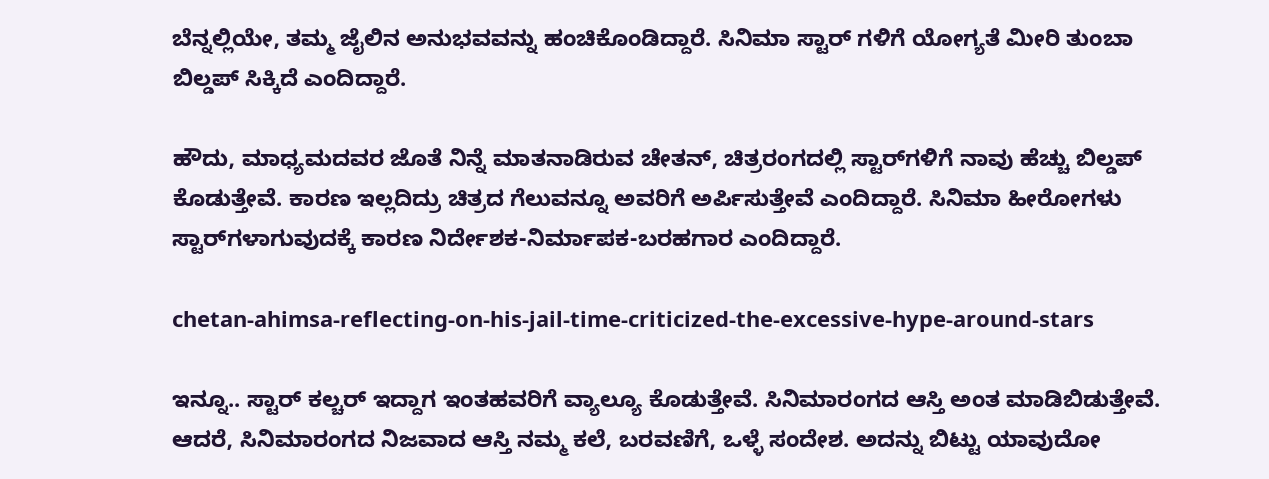ಬೆನ್ನಲ್ಲಿಯೇ, ತಮ್ಮ ಜೈಲಿನ ಅನುಭವವನ್ನು ಹಂಚಿಕೊಂಡಿದ್ದಾರೆ. ಸಿನಿಮಾ ಸ್ಟಾರ್ ಗಳಿಗೆ ಯೋಗ್ಯತೆ ಮೀರಿ ತುಂಬಾ ಬಿಲ್ಡಪ್ ಸಿಕ್ಕಿದೆ ಎಂದಿದ್ದಾರೆ.

ಹೌದು, ಮಾಧ್ಯಮದವರ ಜೊತೆ ನಿನ್ನೆ ಮಾತನಾಡಿರುವ ಚೇತನ್, ಚಿತ್ರರಂಗದಲ್ಲಿ ಸ್ಟಾರ್‌ಗಳಿಗೆ ನಾವು ಹೆಚ್ಚು ಬಿಲ್ಡಪ್ ಕೊಡುತ್ತೇವೆ. ಕಾರಣ ಇಲ್ಲದಿದ್ರು ಚಿತ್ರದ ಗೆಲುವನ್ನೂ ಅವರಿಗೆ ಅರ್ಪಿಸುತ್ತೇವೆ ಎಂದಿದ್ದಾರೆ. ಸಿನಿಮಾ ಹೀರೋಗಳು ಸ್ಟಾರ್‌ಗಳಾಗುವುದಕ್ಕೆ ಕಾರಣ ನಿರ್ದೇಶಕ-ನಿರ್ಮಾಪಕ-ಬರಹಗಾರ ಎಂದಿದ್ದಾರೆ.

chetan-ahimsa-reflecting-on-his-jail-time-criticized-the-excessive-hype-around-stars

ಇನ್ನೂ.. ಸ್ಟಾರ್ ಕಲ್ಚರ್ ಇದ್ದಾಗ ಇಂತಹವರಿಗೆ ವ್ಯಾಲ್ಯೂ ಕೊಡುತ್ತೇವೆ. ಸಿನಿಮಾರಂಗದ ಆಸ್ತಿ ಅಂತ ಮಾಡಿಬಿಡುತ್ತೇವೆ. ಆದರೆ, ಸಿನಿಮಾರಂಗದ ನಿಜವಾದ ಆಸ್ತಿ ನಮ್ಮ ಕಲೆ, ಬರವಣಿಗೆ, ಒಳ್ಳೆ ಸಂದೇಶ. ಅದನ್ನು ಬಿಟ್ಟು ಯಾವುದೋ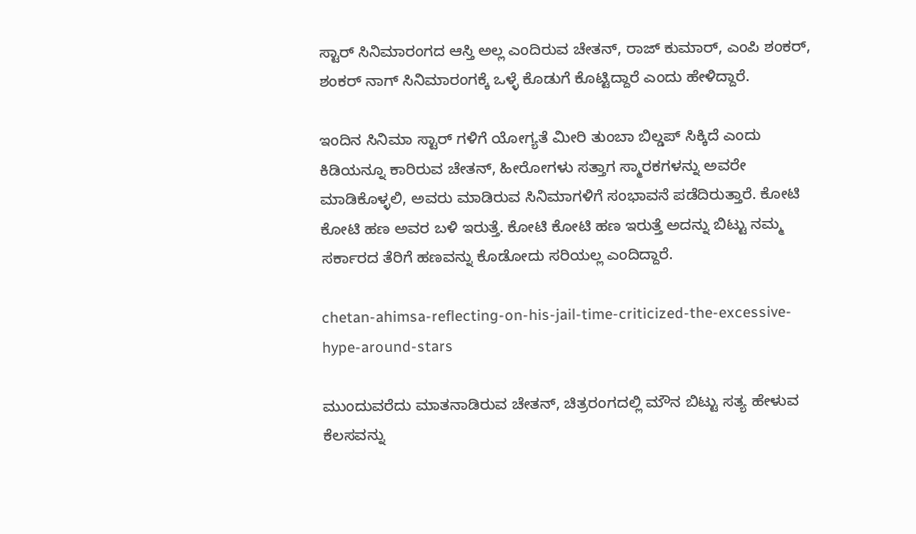ಸ್ಟಾರ್ ಸಿನಿಮಾರಂಗದ ಆಸ್ತಿ ಅಲ್ಲ ಎಂದಿರುವ ಚೇತನ್, ರಾಜ್ ಕುಮಾರ್, ಎಂಪಿ ಶಂಕರ್, ಶಂಕರ್ ನಾಗ್ ಸಿನಿಮಾರಂಗಕ್ಕೆ ಒಳ್ಳೆ ಕೊಡುಗೆ ಕೊಟ್ಟಿದ್ದಾರೆ ಎಂದು ಹೇಳಿದ್ದಾರೆ.

ಇಂದಿನ ಸಿನಿಮಾ ಸ್ಟಾರ್ ಗಳಿಗೆ ಯೋಗ್ಯತೆ ಮೀರಿ ತುಂಬಾ ಬಿಲ್ಡಪ್ ಸಿಕ್ಕಿದೆ ಎಂದು ಕಿಡಿಯನ್ನೂ ಕಾರಿರುವ ಚೇತನ್, ಹೀರೋಗಳು ಸತ್ತಾಗ ಸ್ಮಾರಕಗಳನ್ನು ಅವರೇ ಮಾಡಿಕೊಳ್ಳಲಿ, ಅವರು ಮಾಡಿರುವ ಸಿನಿಮಾಗಳಿಗೆ ಸಂಭಾವನೆ ಪಡೆದಿರುತ್ತಾರೆ. ಕೋಟಿ ಕೋಟಿ ಹಣ ಅವರ ಬಳಿ ಇರುತ್ತೆ. ಕೋಟಿ ಕೋಟಿ ಹಣ ಇರುತ್ತೆ ಅದನ್ನು ಬಿಟ್ಟು ನಮ್ಮ ಸರ್ಕಾರದ ತೆರಿಗೆ ಹಣವನ್ನು ಕೊಡೋದು ಸರಿಯಲ್ಲ ಎಂದಿದ್ದಾರೆ.

chetan-ahimsa-reflecting-on-his-jail-time-criticized-the-excessive-hype-around-stars

ಮುಂದುವರೆದು ಮಾತನಾಡಿರುವ ಚೇತನ್, ಚಿತ್ರರಂಗದಲ್ಲಿ ಮೌನ ಬಿಟ್ಟು ಸತ್ಯ ಹೇಳುವ ಕೆಲಸವನ್ನು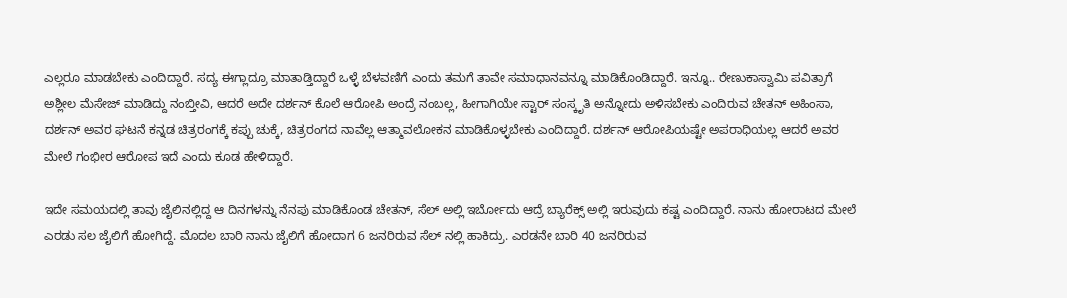ಎಲ್ಲರೂ ಮಾಡಬೇಕು ಎಂದಿದ್ದಾರೆ. ಸದ್ಯ ಈಗ್ಲಾದ್ರೂ ಮಾತಾಡ್ತಿದ್ದಾರೆ ಒಳ್ಳೆ ಬೆಳವಣಿಗೆ ಎಂದು ತಮಗೆ ತಾವೇ ಸಮಾಧಾನವನ್ನೂ ಮಾಡಿಕೊಂಡಿದ್ದಾರೆ. ಇನ್ನೂ.. ರೇಣುಕಾಸ್ವಾಮಿ ಪವಿತ್ರಾಗೆ ಅಶ್ಲೀಲ ಮೆಸೇಜ್ ಮಾಡಿದ್ದು ನಂಬ್ತೀವಿ, ಆದರೆ ಅದೇ ದರ್ಶನ್ ಕೊಲೆ ಆರೋಪಿ ಅಂದ್ರೆ ನಂಬಲ್ಲ, ಹೀಗಾಗಿಯೇ ಸ್ಟಾರ್ ಸಂಸ್ಕೃತಿ ಅನ್ನೋದು ಅಳಿಸಬೇಕು ಎಂದಿರುವ ಚೇತನ್ ಅಹಿಂಸಾ, ದರ್ಶನ್ ಅವರ ಘಟನೆ ಕನ್ನಡ ಚಿತ್ರರಂಗಕ್ಕೆ ಕಪ್ಪು ಚುಕ್ಕೆ, ಚಿತ್ರರಂಗದ ನಾವೆಲ್ಲ ಆತ್ಮಾವಲೋಕನ ಮಾಡಿಕೊಳ್ಳಬೇಕು ಎಂದಿದ್ದಾರೆ. ದರ್ಶನ್ ಆರೋಪಿಯಷ್ಟೇ ಅಪರಾಧಿಯಲ್ಲ ಆದರೆ ಅವರ ಮೇಲೆ ಗಂಭೀರ ಆರೋಪ ಇದೆ ಎಂದು ಕೂಡ ಹೇಳಿದ್ದಾರೆ.

ಇದೇ ಸಮಯದಲ್ಲಿ ತಾವು ಜೈಲಿನಲ್ಲಿದ್ದ ಆ ದಿನಗಳನ್ನು ನೆನಪು ಮಾಡಿಕೊಂಡ ಚೇತನ್, ಸೆಲ್ ಅಲ್ಲಿ ಇರ್ಬೋದು ಆದ್ರೆ ಬ್ಯಾರೆಕ್ಸ್ ಅಲ್ಲಿ ಇರುವುದು ಕಷ್ಟ ಎಂದಿದ್ದಾರೆ. ನಾನು ಹೋರಾಟದ ಮೇಲೆ ಎರಡು ಸಲ ಜೈಲಿಗೆ ಹೋಗಿದ್ದೆ. ಮೊದಲ ಬಾರಿ ನಾನು ಜೈಲಿಗೆ ಹೋದಾಗ 6 ಜನರಿರುವ ಸೆಲ್ ನಲ್ಲಿ ಹಾಕಿದ್ರು. ಎರಡನೇ ಬಾರಿ 40 ಜನರಿರುವ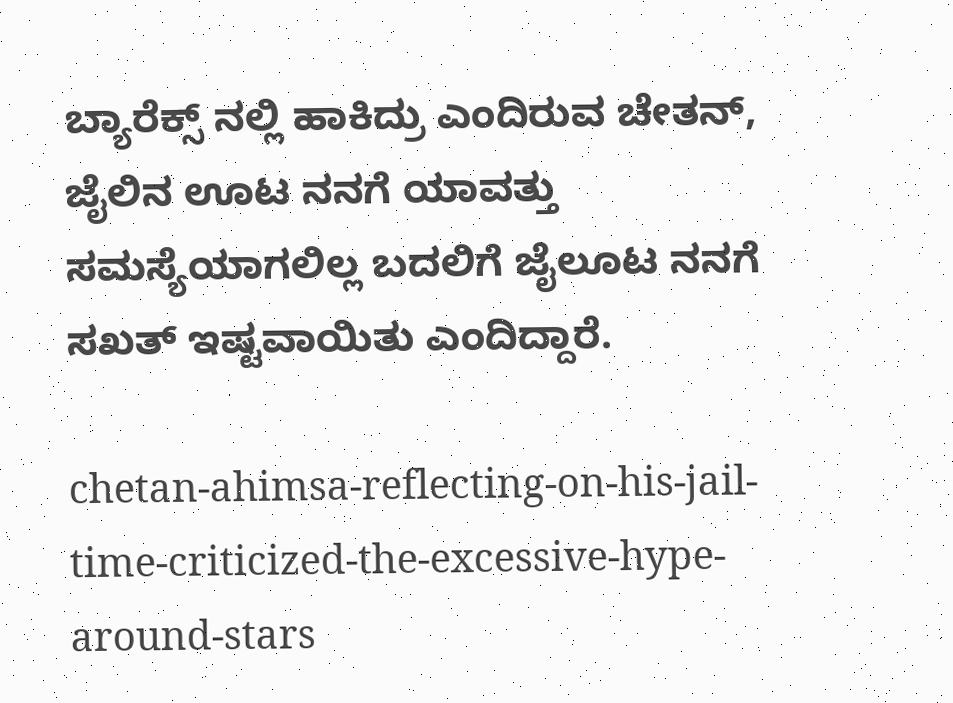ಬ್ಯಾರೆಕ್ಸ್ ನಲ್ಲಿ ಹಾಕಿದ್ರು ಎಂದಿರುವ ಚೇತನ್, ಜೈಲಿನ ಊಟ ನನಗೆ ಯಾವತ್ತು ಸಮಸ್ಯೆಯಾಗಲಿಲ್ಲ ಬದಲಿಗೆ ಜೈಲೂಟ ನನಗೆ ಸಖತ್ ಇಷ್ಟವಾಯಿತು ಎಂದಿದ್ದಾರೆ.

chetan-ahimsa-reflecting-on-his-jail-time-criticized-the-excessive-hype-around-stars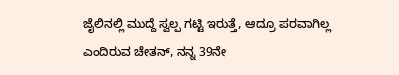ಜೈಲಿನಲ್ಲಿ ಮುದ್ದೆ ಸ್ವಲ್ಪ ಗಟ್ಟಿ ಇರುತ್ತೆ, ಆದ್ರೂ ಪರವಾಗಿಲ್ಲ ಎಂದಿರುವ ಚೇತನ್, ನನ್ನ 39ನೇ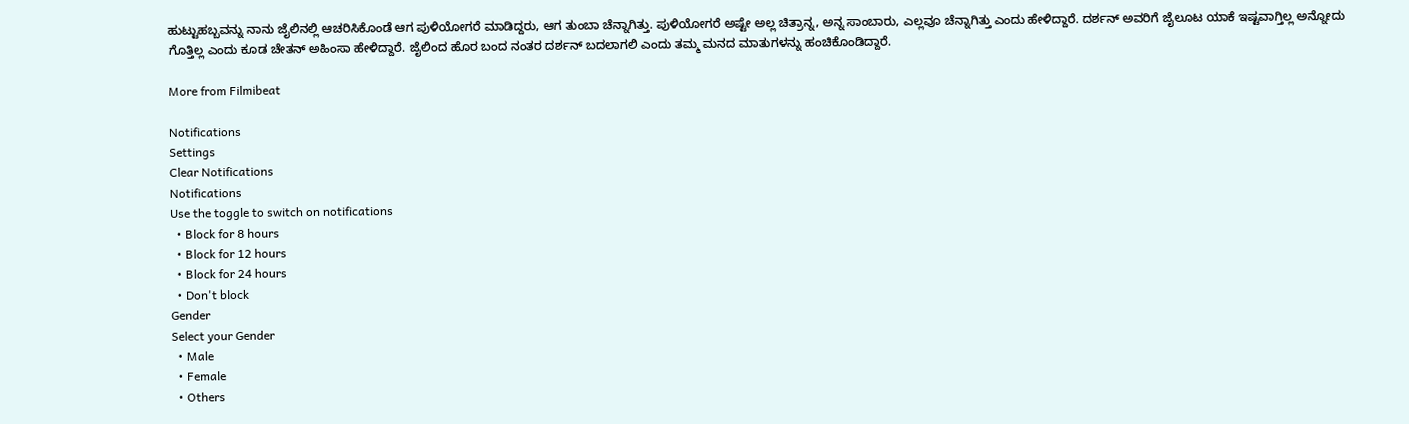ಹುಟ್ಟುಹಬ್ಬವನ್ನು ನಾನು ಜೈಲಿನಲ್ಲಿ ಆಚರಿಸಿಕೊಂಡೆ ಆಗ ಪುಳಿಯೋಗರೆ ಮಾಡಿದ್ದರು, ಆಗ ತುಂಬಾ ಚೆನ್ನಾಗಿತ್ತು. ಪುಳಿಯೋಗರೆ ಅಷ್ಟೇ ಅಲ್ಲ ಚಿತ್ರಾನ್ನ, ಅನ್ನ ಸಾಂಬಾರು, ಎಲ್ಲವೂ ಚೆನ್ನಾಗಿತ್ತು ಎಂದು ಹೇಳಿದ್ದಾರೆ. ದರ್ಶನ್ ಅವರಿಗೆ ಜೈಲೂಟ ಯಾಕೆ ಇಷ್ಟವಾಗ್ತಿಲ್ಲ ಅನ್ನೋದು ಗೊತ್ತಿಲ್ಲ ಎಂದು ಕೂಡ ಚೇತನ್ ಅಹಿಂಸಾ ಹೇಳಿದ್ದಾರೆ. ಜೈಲಿಂದ ಹೊರ ಬಂದ ನಂತರ ದರ್ಶನ್ ಬದಲಾಗಲಿ ಎಂದು ತಮ್ಮ ಮನದ ಮಾತುಗಳನ್ನು ಹಂಚಿಕೊಂಡಿದ್ದಾರೆ.

More from Filmibeat

Notifications
Settings
Clear Notifications
Notifications
Use the toggle to switch on notifications
  • Block for 8 hours
  • Block for 12 hours
  • Block for 24 hours
  • Don't block
Gender
Select your Gender
  • Male
  • Female
  • Others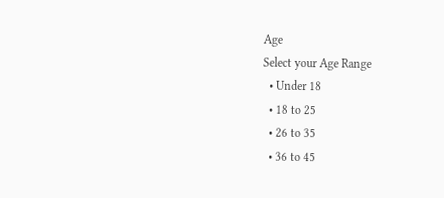Age
Select your Age Range
  • Under 18
  • 18 to 25
  • 26 to 35
  • 36 to 45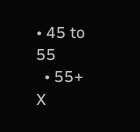• 45 to 55
  • 55+
X